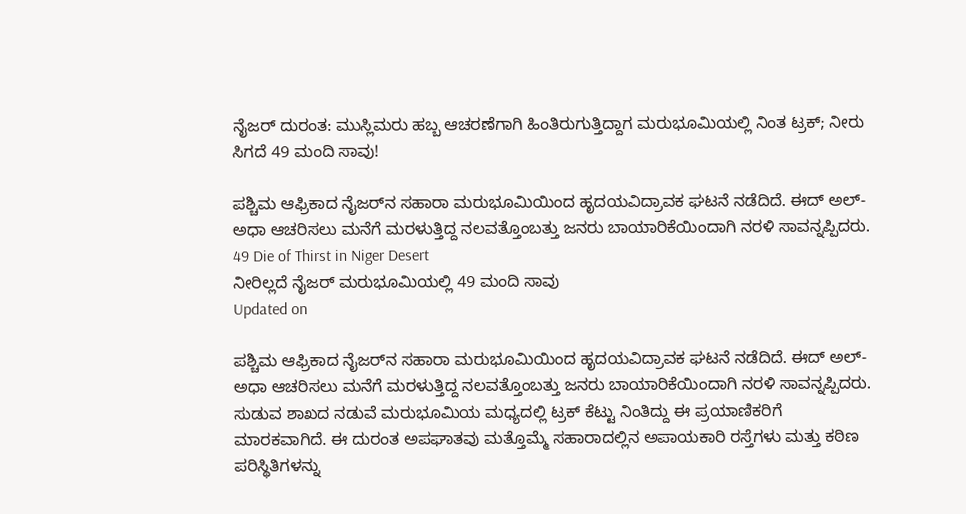ನೈಜರ್‌ ದುರಂತ: ಮುಸ್ಲಿಮರು ಹಬ್ಬ ಆಚರಣೆಗಾಗಿ ಹಿಂತಿರುಗುತ್ತಿದ್ದಾಗ ಮರುಭೂಮಿಯಲ್ಲಿ ನಿಂತ ಟ್ರಕ್; ನೀರು ಸಿಗದೆ 49 ಮಂದಿ ಸಾವು!

ಪಶ್ಚಿಮ ಆಫ್ರಿಕಾದ ನೈಜರ್‌ನ ಸಹಾರಾ ಮರುಭೂಮಿಯಿಂದ ಹೃದಯವಿದ್ರಾವಕ ಘಟನೆ ನಡೆದಿದೆ. ಈದ್ ಅಲ್-ಅಧಾ ಆಚರಿಸಲು ಮನೆಗೆ ಮರಳುತ್ತಿದ್ದ ನಲವತ್ತೊಂಬತ್ತು ಜನರು ಬಾಯಾರಿಕೆಯಿಂದಾಗಿ ನರಳಿ ಸಾವನ್ನಪ್ಪಿದರು.
49 Die of Thirst in Niger Desert
ನೀರಿಲ್ಲದೆ ನೈಜರ್ ಮರುಭೂಮಿಯಲ್ಲಿ 49 ಮಂದಿ ಸಾವು
Updated on

ಪಶ್ಚಿಮ ಆಫ್ರಿಕಾದ ನೈಜರ್‌ನ ಸಹಾರಾ ಮರುಭೂಮಿಯಿಂದ ಹೃದಯವಿದ್ರಾವಕ ಘಟನೆ ನಡೆದಿದೆ. ಈದ್ ಅಲ್-ಅಧಾ ಆಚರಿಸಲು ಮನೆಗೆ ಮರಳುತ್ತಿದ್ದ ನಲವತ್ತೊಂಬತ್ತು ಜನರು ಬಾಯಾರಿಕೆಯಿಂದಾಗಿ ನರಳಿ ಸಾವನ್ನಪ್ಪಿದರು. ಸುಡುವ ಶಾಖದ ನಡುವೆ ಮರುಭೂಮಿಯ ಮಧ್ಯದಲ್ಲಿ ಟ್ರಕ್ ಕೆಟ್ಟು ನಿಂತಿದ್ದು ಈ ಪ್ರಯಾಣಿಕರಿಗೆ ಮಾರಕವಾಗಿದೆ. ಈ ದುರಂತ ಅಪಘಾತವು ಮತ್ತೊಮ್ಮೆ ಸಹಾರಾದಲ್ಲಿನ ಅಪಾಯಕಾರಿ ರಸ್ತೆಗಳು ಮತ್ತು ಕಠಿಣ ಪರಿಸ್ಥಿತಿಗಳನ್ನು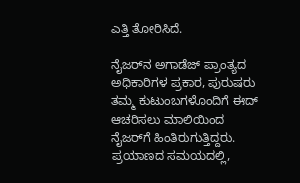ಎತ್ತಿ ತೋರಿಸಿದೆ.

ನೈಜರ್‌ನ ಅಗಾಡೆಜ್ ಪ್ರಾಂತ್ಯದ ಅಧಿಕಾರಿಗಳ ಪ್ರಕಾರ, ಪುರುಷರು ತಮ್ಮ ಕುಟುಂಬಗಳೊಂದಿಗೆ ಈದ್ ಆಚರಿಸಲು ಮಾಲಿಯಿಂದ ನೈಜರ್‌ಗೆ ಹಿಂತಿರುಗುತ್ತಿದ್ದರು. ಪ್ರಯಾಣದ ಸಮಯದಲ್ಲಿ,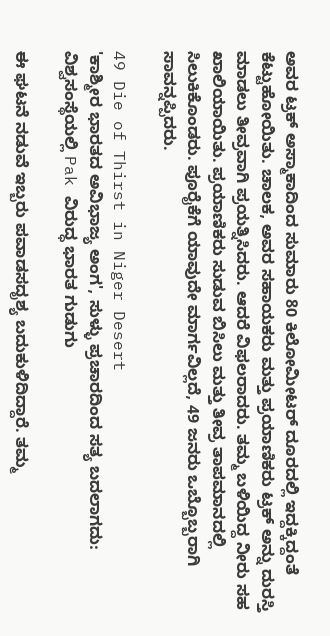ಅವರ ಟ್ರಕ್ ಅಸ್ಮಾಕಾದಿಂದ ಸುಮಾರು 80 ಕಿಲೋಮೀಟರ್ ದೂರದಲ್ಲಿ ಇದ್ದಕ್ಕಿದ್ದಂತೆ ಕೆಟ್ಟುಹೋಯಿತು. ಚಾಲಕ, ಅವರ ಸಹಾಯಕರು ಮತ್ತು ಪ್ರಯಾಣಿಕರು ಟ್ರಕ್ ಅನ್ನು ದುರಸ್ತಿ ಮಾಡಲು ತೀವ್ರವಾಗಿ ಪ್ರಯತ್ನಿಸಿದರು. ಆದರೆ ವಿಫಲರಾದರು. ತಮ್ಮ ಬಳಿಯಿದ್ದ ನೀರು ಸಹ ಖಾಲಿಯಾಯಿತು. ಪ್ರಯಾಣಿಕರು ಸುಡುವ ಬಿಸಿಲು ಮತ್ತು ತೀವ್ರ ತಾಪಮಾನದಲ್ಲಿ ಸಿಲುಕಿಕೊಂಡರು. ಪೂರೈಕೆಗೆ ಯಾವುದೇ ಮಾರ್ಗವಿಲ್ಲದೆ, 49 ಜನರು ಒಬ್ಬೊಬ್ಬರಾಗಿ ಸಾವನ್ನಪ್ಪಿದರು.

49 Die of Thirst in Niger Desert
'ಕಾಶ್ಮೀರ ಭಾರತದ ಅವಿಭಾಜ್ಯ ಅಂಗ', ಸುಳ್ಳು ಪ್ರಚಾರದಿಂದ ಸತ್ಯ ಬದಲಾಗದು: ವಿಶ್ವಸಂಸ್ಥೆಯಲ್ಲಿ Pak ವಿರುದ್ಧ ಭಾರತ ಗುಡುಗು

ಈ ಘಟನೆ ನಡುವೆ ಇಬ್ಬರು ಪವಾಡಸದೃಶ್ಯ ಬದುಕುಳಿದಿದ್ದಾರೆ. ತಮ್ಮ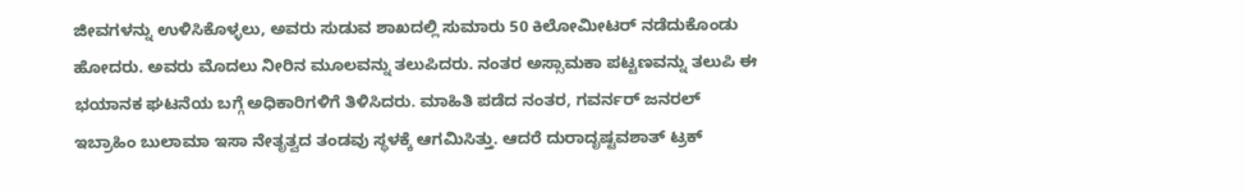ಜೀವಗಳನ್ನು ಉಳಿಸಿಕೊಳ್ಳಲು, ಅವರು ಸುಡುವ ಶಾಖದಲ್ಲಿ ಸುಮಾರು 50 ಕಿಲೋಮೀಟರ್ ನಡೆದುಕೊಂಡು ಹೋದರು. ಅವರು ಮೊದಲು ನೀರಿನ ಮೂಲವನ್ನು ತಲುಪಿದರು. ನಂತರ ಅಸ್ಸಾಮಕಾ ಪಟ್ಟಣವನ್ನು ತಲುಪಿ ಈ ಭಯಾನಕ ಘಟನೆಯ ಬಗ್ಗೆ ಅಧಿಕಾರಿಗಳಿಗೆ ತಿಳಿಸಿದರು. ಮಾಹಿತಿ ಪಡೆದ ನಂತರ, ಗವರ್ನರ್ ಜನರಲ್ ಇಬ್ರಾಹಿಂ ಬುಲಾಮಾ ಇಸಾ ನೇತೃತ್ವದ ತಂಡವು ಸ್ಥಳಕ್ಕೆ ಆಗಮಿಸಿತ್ತು. ಆದರೆ ದುರಾದೃಷ್ಟವಶಾತ್ ಟ್ರಕ್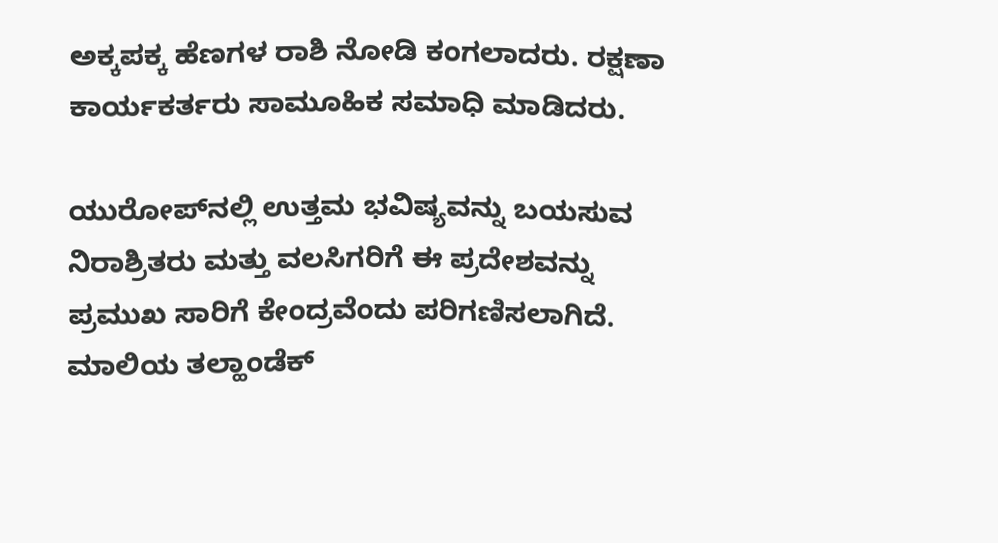ಅಕ್ಕಪಕ್ಕ ಹೆಣಗಳ ರಾಶಿ ನೋಡಿ ಕಂಗಲಾದರು. ರಕ್ಷಣಾ ಕಾರ್ಯಕರ್ತರು ಸಾಮೂಹಿಕ ಸಮಾಧಿ ಮಾಡಿದರು.

ಯುರೋಪ್‌ನಲ್ಲಿ ಉತ್ತಮ ಭವಿಷ್ಯವನ್ನು ಬಯಸುವ ನಿರಾಶ್ರಿತರು ಮತ್ತು ವಲಸಿಗರಿಗೆ ಈ ಪ್ರದೇಶವನ್ನು ಪ್ರಮುಖ ಸಾರಿಗೆ ಕೇಂದ್ರವೆಂದು ಪರಿಗಣಿಸಲಾಗಿದೆ. ಮಾಲಿಯ ತಲ್ಹಾಂಡೆಕ್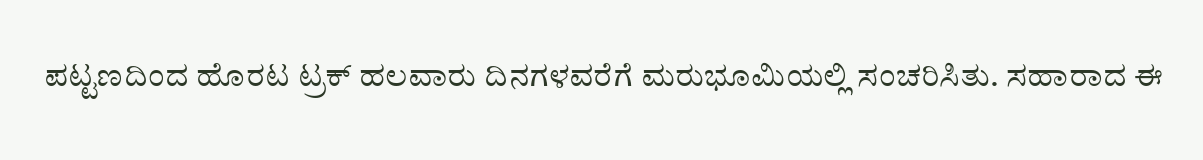ಪಟ್ಟಣದಿಂದ ಹೊರಟ ಟ್ರಕ್ ಹಲವಾರು ದಿನಗಳವರೆಗೆ ಮರುಭೂಮಿಯಲ್ಲಿ ಸಂಚರಿಸಿತು. ಸಹಾರಾದ ಈ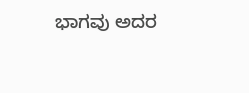ಭಾಗವು ಅದರ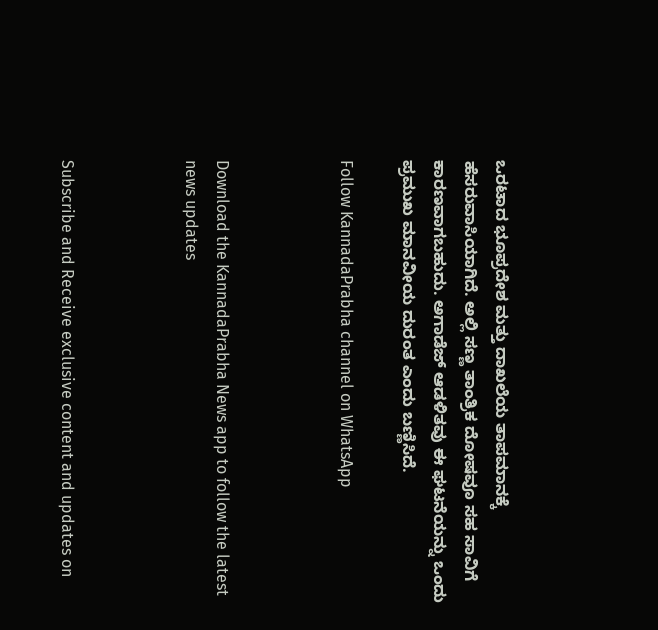ಒರಟಾದ ಭೂಪ್ರದೇಶ ಮತ್ತು ದಾಖಲೆಯ ತಾಪಮಾನಕ್ಕೆ ಹೆಸರುವಾಸಿಯಾಗಿದೆ. ಅಲ್ಲಿ ಸಣ್ಣ ತಾಂತ್ರಿಕ ದೋಷವೂ ಸಹ ಸಾವಿಗೆ ಕಾರಣವಾಗಬಹುದು. ಅಗಾಡೆಜ್ ಆಡಳಿತವು ಈ ಘಟನೆಯನ್ನು ಒಂದು ಪ್ರಮುಖ ಮಾನವೀಯ ದುರಂತ ಎಂದು ಬಣ್ಣಿಸಿದೆ.

Follow KannadaPrabha channel on WhatsApp



Download the KannadaPrabha News app to follow the latest news updates



Subscribe and Receive exclusive content and updates on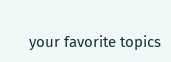your favorite topics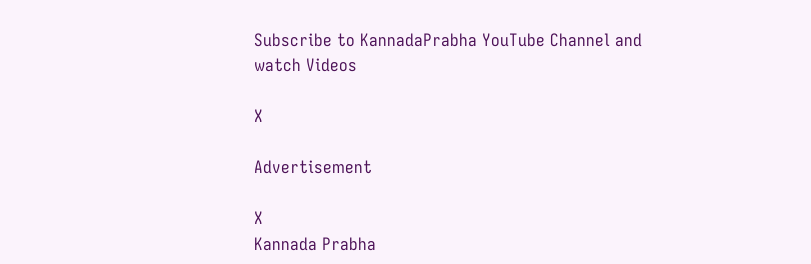Subscribe to KannadaPrabha YouTube Channel and watch Videos

X

Advertisement

X
Kannada Prabha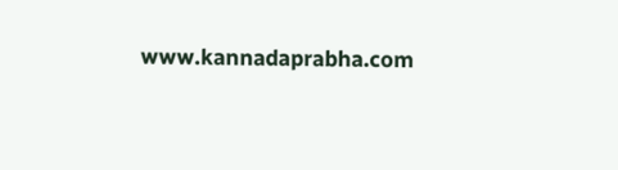www.kannadaprabha.com